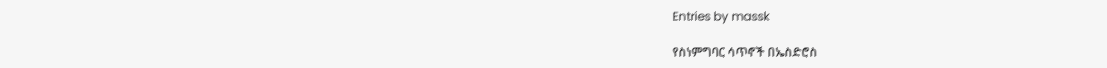Entries by massk

የስነምግባር ሳጥኖች በኤስድሮስ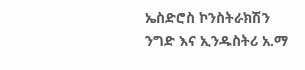ኤስድሮስ ኮንስትራክሽን ንግድ እና ኢንዱስትሪ አ.ማ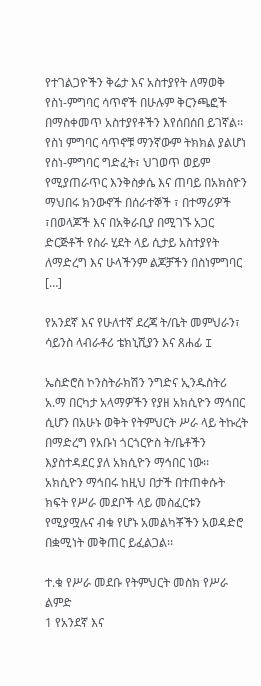የተገልጋዮችን ቅሬታ እና አስተያየት ለማወቅ የስነ-ምግባር ሳጥኖች በሁሉም ቅርንጫፎች በማስቀመጥ አስተያየቶችን እየሰበሰበ ይገኛል፡፡ የስነ ምግባር ሳጥኖቹ ማንኛውም ትክክል ያልሆነ የስነ-ምግባር ግድፈት፣ ህገወጥ ወይም የሚያጠራጥር እንቅስቃሴ እና ጠባይ በአክስዮን ማህበሩ ክንውኖች በሰራተኞች ፣ በተማሪዎች ፣በወላጆች እና በአቅራቢያ በሚገኙ አጋር ድርጅቶች የስራ ሂደት ላይ ሲታይ አስተያየት ለማድረግ እና ሁላችንም ልጆቻችን በስነምግባር […]

የአንደኛ እና የሁለተኛ ደረጃ ት/ቤት መምህራን፣ ሳይንስ ላብራቶሪ ቴክኒሺያን እና ጸሐፊ I

ኤስድሮስ ኮንስትራክሽን ንግድና ኢንዱስትሪ አ.ማ በርካታ አላማዎችን የያዘ አክሲዮን ማኅበር ሲሆን በአሁኑ ወቅት የትምህርት ሥራ ላይ ትኩረት በማድረግ የአቡነ ጎርጎርዮስ ት/ቤቶችን እያስተዳደር ያለ አክሲዮን ማኅበር ነው፡፡ አክሲዮን ማኅበሩ ከዚህ በታች በተጠቀሱት ክፍት የሥራ መደቦች ላይ መስፈርቱን የሚያሟሉና ብቁ የሆኑ አመልካቾችን አወዳድሮ በቋሚነት መቅጠር ይፈልጋል፡፡

ተ.ቁ የሥራ መደቡ የትምህርት መስክ የሥራ ልምድ
1 የአንደኛ እና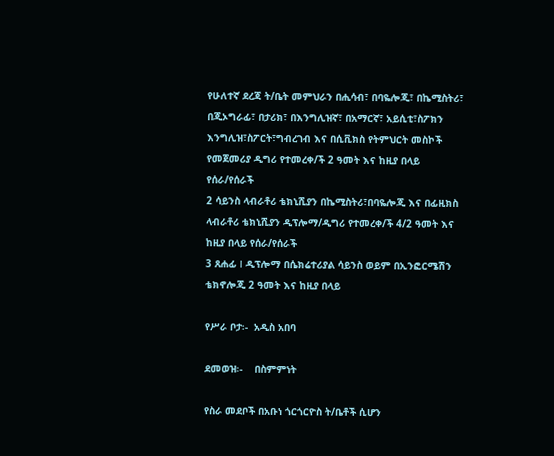የሁለተኛ ደረጃ ት/ቤት መምህራን በሒሳብ፣ በባዬሎጂ፣ በኬሚስትሪ፣ በጂኦግራፊ፣ በታሪክ፣ በእንግሊዝኛ፣ በአማርኛ፣ አይሲቲ፣ስፖክን እንግሊዝ፣ስፖርት፣ግብረገብ እና በሲቪክስ የትምህርት መስኮች የመጀመሪያ ዲግሪ የተመረቀ/ች 2 ዓመት እና ከዚያ በላይ የሰራ/የሰራች
2 ሳይንስ ላብራቶሪ ቴክኒሺያን በኬሚስትሪ፣በባዬሎጂ እና በፊዚክስ ላብራቶሪ ቴክኒሺያን ዲፕሎማ/ዲግሪ የተመረቀ/ች 4/2 ዓመት እና ከዚያ በላይ የሰራ/የሰራች
3 ጸሐፊ I ዲፕሎማ በሴክሬተሪያል ሳይንስ ወይም በኢንፎርሜሽን ቴክኖሎጂ 2 ዓመት እና ከዚያ በላይ

የሥራ ቦታ፡-  አዲስ አበባ

ደመወዝ፡-    በስምምነት

የስራ መደቦች በአቡነ ጎርጎርዮስ ት/ቤቶች ሲሆን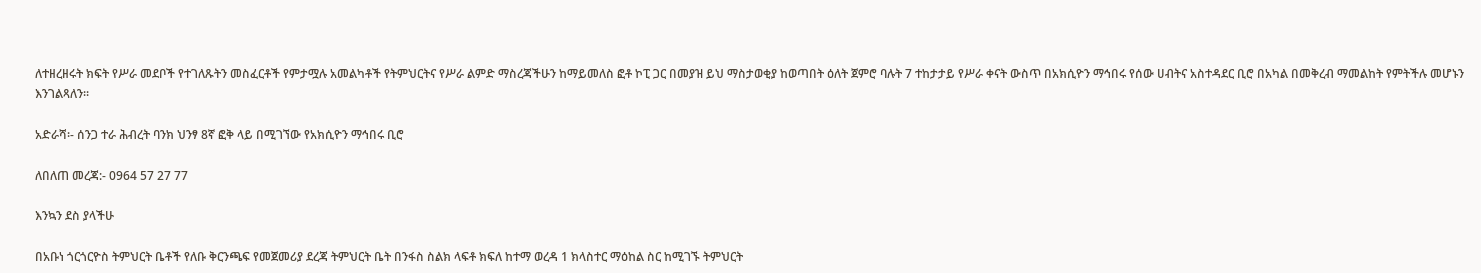ለተዘረዘሩት ክፍት የሥራ መደቦች የተገለጹትን መስፈርቶች የምታሟሉ አመልካቶች የትምህርትና የሥራ ልምድ ማስረጃችሁን ከማይመለስ ፎቶ ኮፒ ጋር በመያዝ ይህ ማስታወቂያ ከወጣበት ዕለት ጀምሮ ባሉት 7 ተከታታይ የሥራ ቀናት ውስጥ በአክሲዮን ማኅበሩ የሰው ሀብትና አስተዳደር ቢሮ በአካል በመቅረብ ማመልከት የምትችሉ መሆኑን እንገልጻለን፡፡

አድራሻ፡- ሰንጋ ተራ ሕብረት ባንክ ህንፃ 8ኛ ፎቅ ላይ በሚገኘው የአክሲዮን ማኅበሩ ቢሮ

ለበለጠ መረጃ:- 0964 57 27 77

እንኳን ደስ ያላችሁ

በአቡነ ጎርጎርዮስ ትምህርት ቤቶች የለቡ ቅርንጫፍ የመጀመሪያ ደረጃ ትምህርት ቤት በንፋስ ስልክ ላፍቶ ክፍለ ከተማ ወረዳ 1 ክላስተር ማዕከል ስር ከሚገኙ ትምህርት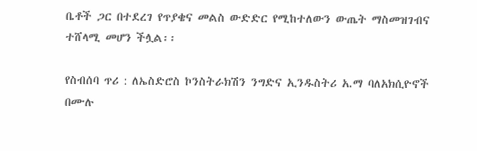ቤቶች ጋር በተደረገ የጥያቄና መልስ ውድድር የሚከተለውን ውጤት ማስመዝገብና ተሸላሚ መሆን ችሏል፡፡

የስብሰባ ጥሪ : ለኤስድሮስ ኮንስትራክሽን ንግድና ኢንዱስትሪ አ.ማ ባለአክሲዮኖች በሙሉ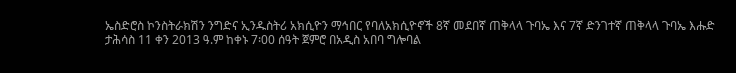ኤስድሮስ ኮንስትራክሽን ንግድና ኢንዱስትሪ አክሲዮን ማኅበር የባለአክሲዮኖች 8ኛ መደበኛ ጠቅላላ ጉባኤ እና 7ኛ ድንገተኛ ጠቅላላ ጉባኤ እሑድ ታሕሳስ 11 ቀን 2013 ዓ.ም ከቀኑ 7፡00 ሰዓት ጀምሮ በአዲስ አበባ ግሎባል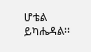ሆቴል ይካሔዳል፡፡